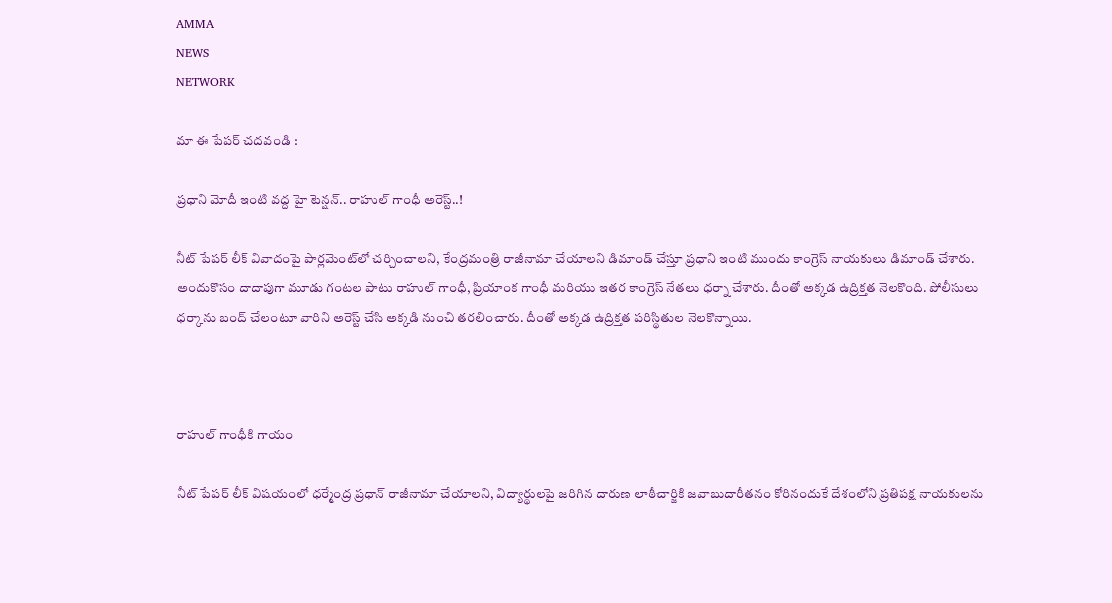AMMA
NEWS
NETWORK

మా ఈ పేపర్ చదవండి :

ప్రధాని మోదీ ఇంటి వద్ద హై టెన్షన్.. రాహుల్ గాంధీ అరెస్ట్..!

నీట్ పేపర్‌ లీక్‌ వివాదంపై పార్లమెంట్‌లో చర్చించాలని, కేంద్రమంత్రి రాజీనామా చేయాలని డిమాండ్ చేస్తూ ప్రధాని ఇంటి ముందు కాంగ్రెస్ నాయకులు డిమాండ్ చేశారు. అందుకొసం దాదాపుగా మూడు గంటల పాటు రాహుల్ గాంధీ, ప్రియాంక గాంధీ మరియు ఇతర కాంగ్రెస్ నేతలు ధర్నా చేశారు. దీంతో అక్కడ ఉద్రిక్తత నెలకొంది. పోలీసులు ధర్కాను బంద్ చేలంటూ వారిని అరెస్ట్ చేసి అక్కడి నుంచి తరలించారు. దీంతో అక్కడ ఉద్రిక్తత పరిస్థితుల నెలకొన్నాయి.



రాహుల్ గాంధీకి గాయం

నీట్ పేపర్ లీక్ విషయంలో ధర్మేంద్ర ప్రధాన్ రాజీనామా చేయాలని, విద్యార్థులపై జరిగిన దారుణ లాఠీచార్జికి జవాబుదారీతనం కోరినందుకే దేశంలోని ప్రతిపక్ష నాయకులను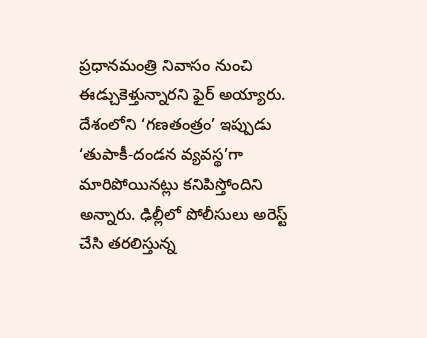ప్రధానమంత్రి నివాసం నుంచి ఈడ్చుకెళ్తున్నారని ఫైర్ అయ్యారు. దేశంలోని ‘గణతంత్రం’ ఇప్పుడు ‘తుపాకీ-దండన వ్యవస్థ’గా మారిపోయినట్లు కనిపిస్తోందిని అన్నారు. ఢిల్లీలో పోలీసులు అరెస్ట్ చేసి తరలిస్తున్న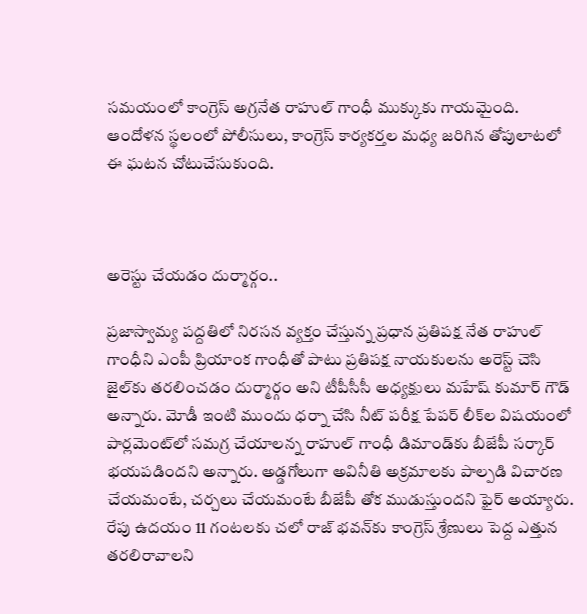సమయంలో కాంగ్రెస్ అగ్రనేత రాహుల్ గాంధీ ముక్కుకు గాయమైంది. ఆందోళన స్థలంలో పోలీసులు, కాంగ్రెస్ కార్యకర్తల మధ్య జరిగిన తోపులాటలో ఈ ఘటన చోటుచేసుకుంది.



అరెస్టు చేయడం దుర్మార్గం..

ప్రజాస్వామ్య పద్దతిలో నిరసన వ్యక్తం చేస్తున్న ప్రధాన ప్రతిపక్ష నేత రాహుల్ గాంధీని ఎంపీ ప్రియాంక గాంధీతో పాటు ప్రతిపక్ష నాయకులను అరెస్ట్ చెసి జైల్‌కు తరలించడం దుర్మార్గం అని టీపీసీసీ అధ్యక్షులు మహేష్ కుమార్ గౌడ్ అన్నారు. మోడీ ఇంటి ముందు ధర్నా చేసి నీట్ పరీక్ష పేపర్ లీక్‌ల విషయంలో పార్లమెంట్‌లో సమగ్ర చేయాలన్న రాహుల్ గాంధీ డిమాండ్‌కు బీజేపీ సర్కార్ భయపడిందని అన్నారు. అడ్డగోలుగా అవినీతి అక్రమాలకు పాల్పడి విచారణ చేయమంటే, చర్చలు చేయమంటే బీజేపీ తోక ముడుస్తుందని ఫైర్ అయ్యారు. రేపు ఉదయం 11 గంటలకు చలో రాజ్ భవన్‌కు కాంగ్రెస్ శ్రేణులు పెద్ద ఎత్తున తరలిరావాలని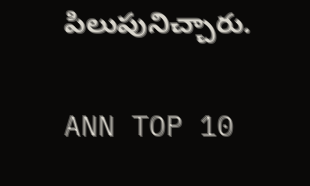పిలుపునిచ్చారు.

ANN TOP 10